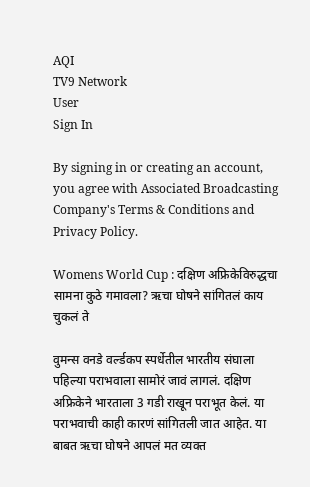AQI
TV9 Network
User
Sign In

By signing in or creating an account, you agree with Associated Broadcasting Company's Terms & Conditions and Privacy Policy.

Womens World Cup : दक्षिण अफ्रिकेविरुद्धचा सामना कुठे गमावला? ऋचा घोषने सांगितलं काय चुकलं ते

वुमन्स वनडे वर्ल्डकप स्पर्धेतील भारतीय संघाला पहिल्या पराभवाला सामोरं जावं लागलं. दक्षिण अफ्रिकेने भारताला 3 गडी राखून पराभूत केलं. या पराभवाची काही कारणं सांगितली जात आहेत. या बाबत ऋचा घोषने आपलं मत व्यक्त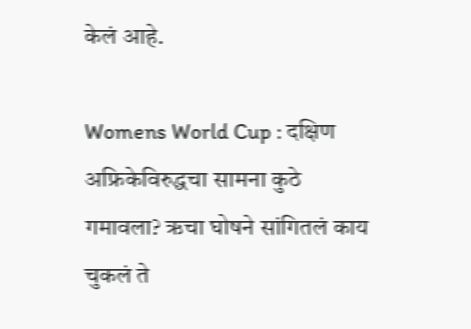केलं आहे.

Womens World Cup : दक्षिण अफ्रिकेविरुद्धचा सामना कुठे गमावला? ऋचा घोषने सांगितलं काय चुकलं ते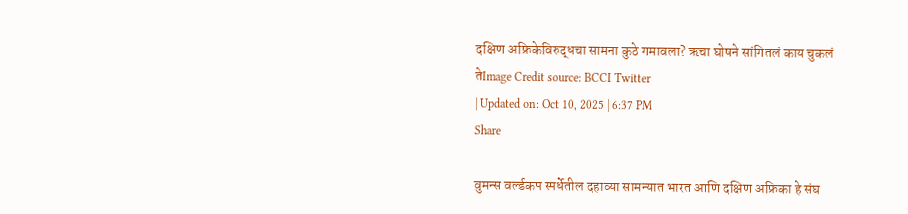दक्षिण अफ्रिकेविरुद्धचा सामना कुठे गमावला? ऋचा घोषने सांगितलं काय चुकलं तेImage Credit source: BCCI Twitter
| Updated on: Oct 10, 2025 | 6:37 PM
Share

वुमन्स वर्ल्डकप स्पर्धेतील दहाव्या सामन्यात भारत आणि दक्षिण अफ्रिका हे संघ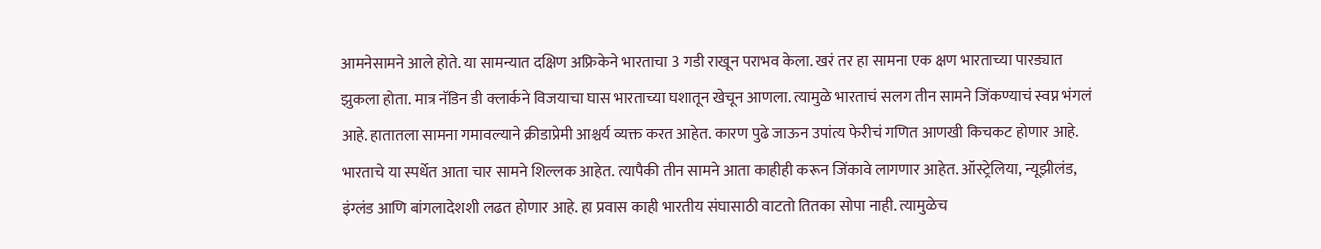आमनेसामने आले होते. या सामन्यात दक्षिण अफ्रिकेने भारताचा 3 गडी राखून पराभव केला. खरं तर हा सामना एक क्षण भारताच्या पारड्यात झुकला होता. मात्र नॅडिन डी क्लार्कने विजयाचा घास भारताच्या घशातून खेचून आणला. त्यामुळे भारताचं सलग तीन सामने जिंकण्याचं स्वप्न भंगलं आहे. हातातला सामना गमावल्याने क्रीडाप्रेमी आश्चर्य व्यक्त करत आहेत. कारण पुढे जाऊन उपांत्य फेरीचं गणित आणखी किचकट होणार आहे. भारताचे या स्पर्धेत आता चार सामने शिल्लक आहेत. त्यापैकी तीन सामने आता काहीही करून जिंकावे लागणार आहेत. ऑस्ट्रेलिया, न्यूझीलंड, इंग्लंड आणि बांगलादेशशी लढत होणार आहे. हा प्रवास काही भारतीय संघासाठी वाटतो तितका सोपा नाही. त्यामुळेच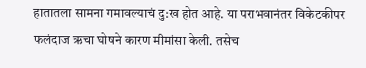हातातला सामना गमावल्याचं दु:ख होत आहे. या पराभवानंतर विकेटकीपर फलंदाज ऋचा घोषने कारण मीमांसा केली. तसेच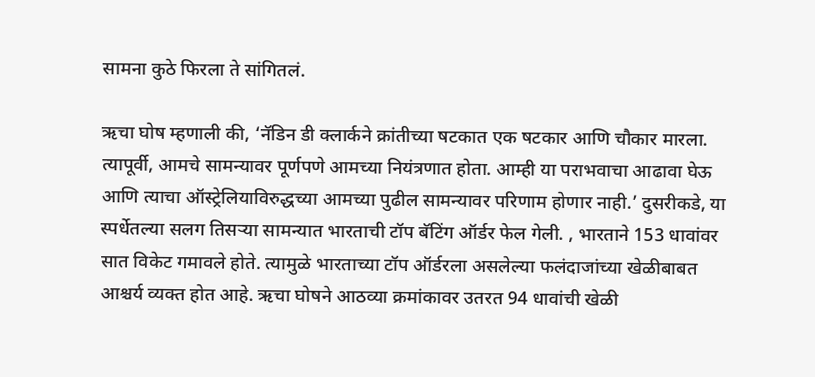सामना कुठे फिरला ते सांगितलं.

ऋचा घोष म्हणाली की, ‘नॅडिन डी क्लार्कने क्रांतीच्या षटकात एक षटकार आणि चौकार मारला. त्यापूर्वी, आमचे सामन्यावर पूर्णपणे आमच्या नियंत्रणात होता. आम्ही या पराभवाचा आढावा घेऊ आणि त्याचा ऑस्ट्रेलियाविरुद्धच्या आमच्या पुढील सामन्यावर परिणाम होणार नाही.’ दुसरीकडे, या स्पर्धेतल्या सलग तिसऱ्या सामन्यात भारताची टॉप बॅटिंग ऑर्डर फेल गेली. , भारताने 153 धावांवर सात विकेट गमावले होते. त्यामुळे भारताच्या टॉप ऑर्डरला असलेल्या फलंदाजांच्या खेळीबाबत आश्चर्य व्यक्त होत आहे. ऋचा घोषने आठव्या क्रमांकावर उतरत 94 धावांची खेळी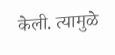केली. त्यामुळे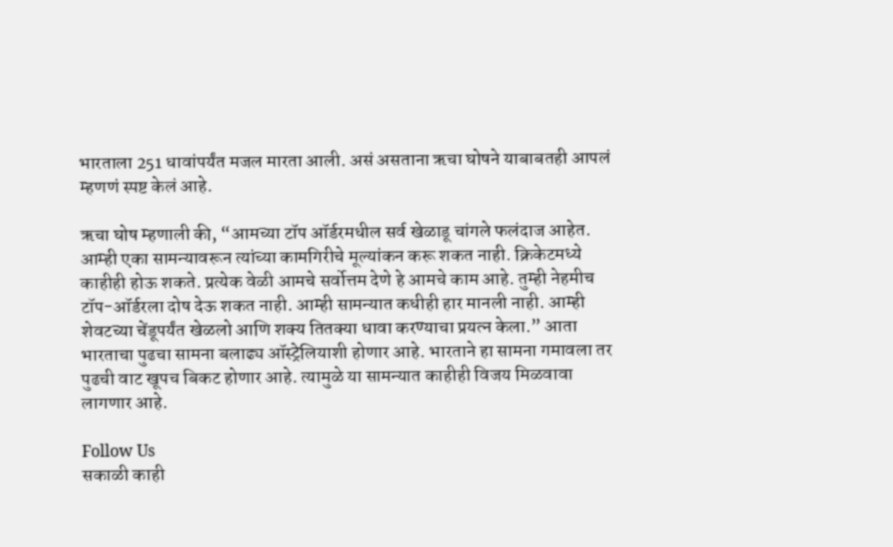भारताला 251 धावांपर्यंत मजल मारता आली. असं असताना ऋचा घोषने याबाबतही आपलं म्हणणं स्पष्ट केलं आहे.

ऋचा घोष म्हणाली की, “आमच्या टॉप ऑर्डरमधील सर्व खेळाडू चांगले फलंदाज आहेत. आम्ही एका सामन्यावरून त्यांच्या कामगिरीचे मूल्यांकन करू शकत नाही. क्रिकेटमध्ये काहीही होऊ शकते. प्रत्येक वेळी आमचे सर्वोत्तम देणे हे आमचे काम आहे. तुम्ही नेहमीच टॉप-ऑर्डरला दोष देऊ शकत नाही. आम्ही सामन्यात कधीही हार मानली नाही. आम्ही शेवटच्या चेंडूपर्यंत खेळलो आणि शक्य तितक्या धावा करण्याचा प्रयत्न केला.” आता भारताचा पुढचा सामना बलाढ्य ऑस्ट्रेलियाशी होणार आहे. भारताने हा सामना गमावला तर पुढची वाट खूपच बिकट होणार आहे. त्यामुळे या सामन्यात काहीही विजय मिळवावा लागणार आहे.

Follow Us
सकाळी काही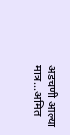अडचणी आल्या मात्र...अमित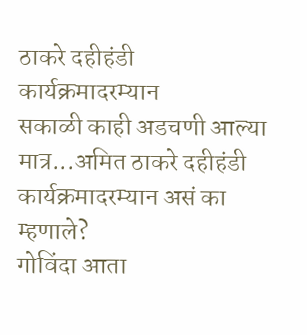ठाकरे दहीहंडी कार्यक्रमादरम्यान
सकाळी काही अडचणी आल्या मात्र...अमित ठाकरे दहीहंडी कार्यक्रमादरम्यान असं का म्हणाले?
गोविंदा आता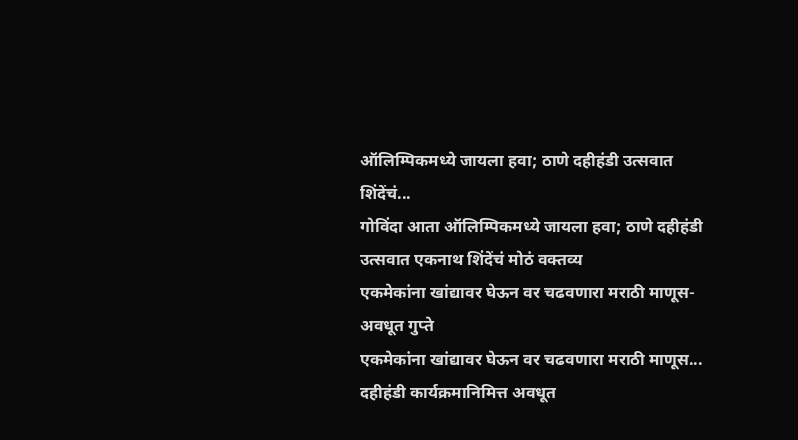ऑलिम्पिकमध्ये जायला हवा; ठाणे दहीहंडी उत्सवात शिंदेंचं...
गोविंदा आता ऑलिम्पिकमध्ये जायला हवा; ठाणे दहीहंडी उत्सवात एकनाथ शिंदेंचं मोठं वक्तव्य
एकमेकांना खांद्यावर घेऊन वर चढवणारा मराठी माणूस- अवधूत गुप्ते
एकमेकांना खांद्यावर घेऊन वर चढवणारा मराठी माणूस... दहीहंडी कार्यक्रमानिमित्त अवधूत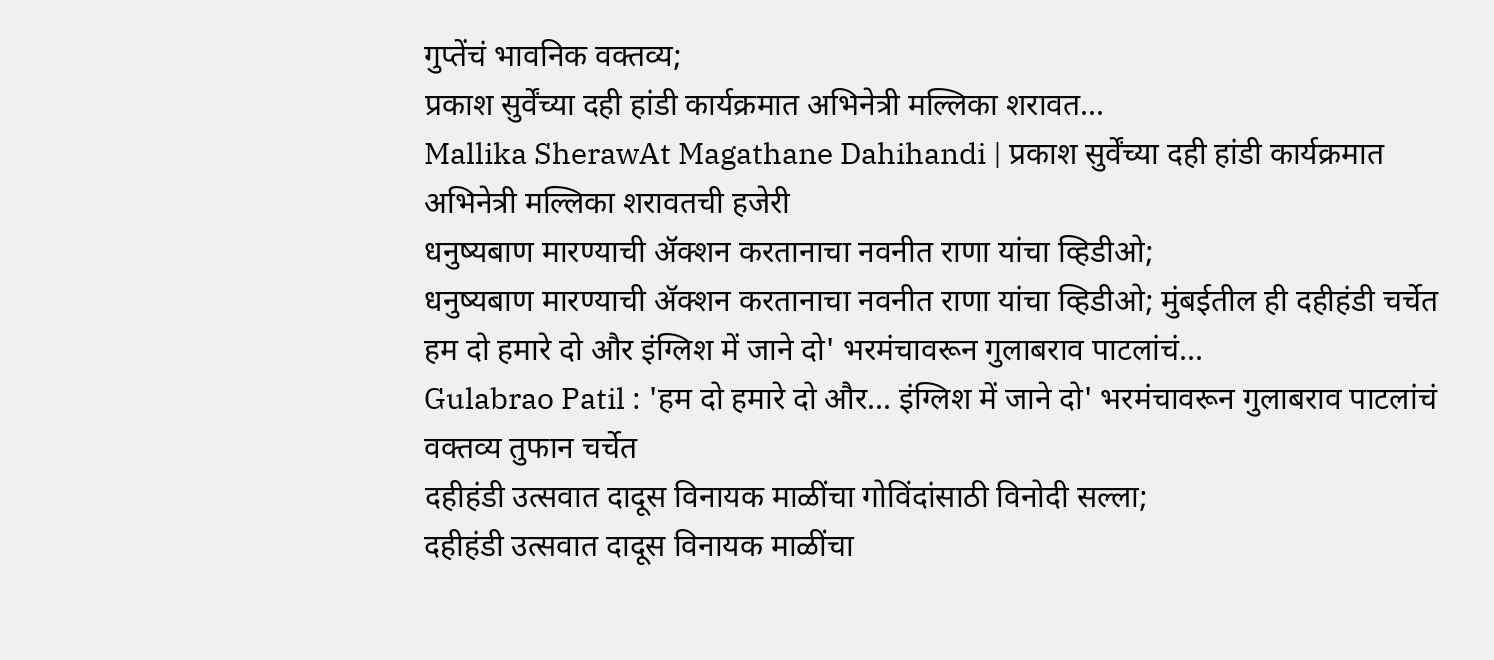गुप्तेंचं भावनिक वक्तव्य;
प्रकाश सुर्वेंच्या दही हांडी कार्यक्रमात अभिनेत्री मल्लिका शरावत...
Mallika SherawAt Magathane Dahihandi | प्रकाश सुर्वेंच्या दही हांडी कार्यक्रमात अभिनेत्री मल्लिका शरावतची हजेरी
धनुष्यबाण मारण्याची ॲक्शन करतानाचा नवनीत राणा यांचा व्हिडीओ;
धनुष्यबाण मारण्याची ॲक्शन करतानाचा नवनीत राणा यांचा व्हिडीओ; मुंबईतील ही दहीहंडी चर्चेत
हम दो हमारे दो और इंग्लिश में जाने दो' भरमंचावरून गुलाबराव पाटलांचं...
Gulabrao Patil : 'हम दो हमारे दो और... इंग्लिश में जाने दो' भरमंचावरून गुलाबराव पाटलांचं वक्तव्य तुफान चर्चेत
दहीहंडी उत्सवात दादूस विनायक माळींचा गोविंदांसाठी विनोदी सल्ला;
दहीहंडी उत्सवात दादूस विनायक माळींचा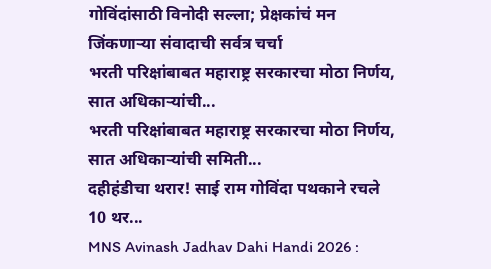गोविंदांसाठी विनोदी सल्ला; प्रेक्षकांचं मन जिंकणाऱ्या संवादाची सर्वत्र चर्चा
भरती परिक्षांबाबत महाराष्ट्र सरकारचा मोठा निर्णय, सात अधिकाऱ्यांची...
भरती परिक्षांबाबत महाराष्ट्र सरकारचा मोठा निर्णय, सात अधिकाऱ्यांची समिती...
दहीहंडीचा थरार! साई राम गोविंदा पथकाने रचले 10 थर...
MNS Avinash Jadhav Dahi Handi 2026 :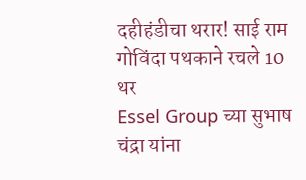दहीहंडीचा थरार! साई राम गोविंदा पथकाने रचले 10 थर
Essel Group च्या सुभाष चंद्रा यांना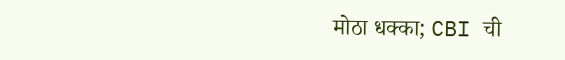मोठा धक्का; CBI ची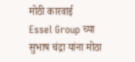मोठी कारवाई
Essel Group च्या सुभाष चंद्रा यांना मोठा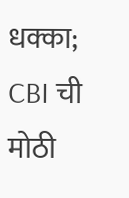धक्का; CBI ची मोठी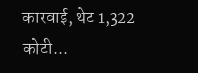कारवाई, थेट 1,322 कोटी...